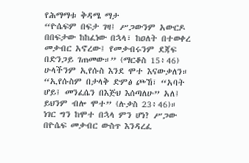የሕማማቱ ቅዳሜ ማታ
“ዮሴፍም በፍታ ገዛ፤ ሥጋውንም አውርዶ በበፍታው ከከፈነው በኋላ፣ ከዐለት በተወቀረ መቃብር አኖረው፤ የመቃብሩንም ደጃፍ በድንጋይ ገጠመው።” (ማርቆስ 15፥46)
ሁላችንም ኢየሱስ እንደ ሞተ እናውቃለን። “ኢየሱስም በታላቅ ድምፅ ጮኸ፣ “አባት ሆይ፤ መንፈሴን በእጅህ እሰጣለሁ” አለ፤ ይህንም ብሎ ሞተ” (ሉቃስ 23፥46)። ነገር ግን ከሞተ በኋላ ምን ሆነ? ሥጋው በዮሴፍ መቃብር ውስጥ እንዳረፈ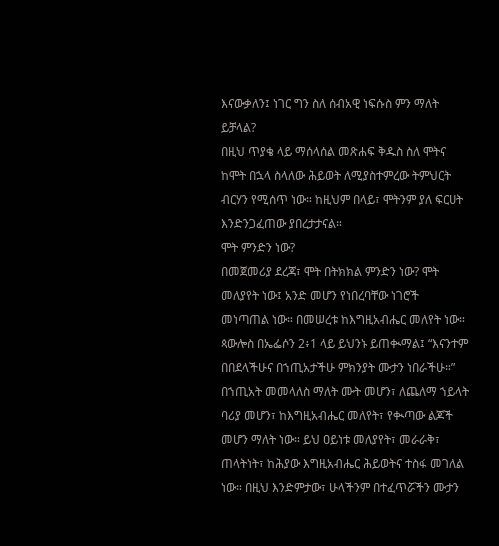እናውቃለን፤ ነገር ግን ስለ ሰብአዊ ነፍሱስ ምን ማለት ይቻላል?
በዚህ ጥያቄ ላይ ማሰላሰል መጽሐፍ ቅዱስ ስለ ሞትና ከሞት በኋላ ስላለው ሕይወት ለሚያስተምረው ትምህርት ብርሃን የሚሰጥ ነው። ከዚህም በላይ፣ ሞትንም ያለ ፍርሀት እንድንጋፈጠው ያበረታታናል።
ሞት ምንድን ነው?
በመጀመሪያ ደረጃ፣ ሞት በትክክል ምንድን ነው? ሞት መለያየት ነው፤ አንድ መሆን የነበረባቸው ነገሮች መነጣጠል ነው። በመሠረቱ ከእግዚአብሔር መለየት ነው። ጳውሎስ በኤፌሶን 2፥1 ላይ ይህንኑ ይጠቊማል፤ “እናንተም በበደላችሁና በኀጢአታችሁ ምክንያት ሙታን ነበራችሁ።” በኀጢአት መመላለስ ማለት ሙት መሆን፣ ለጨለማ ኀይላት ባሪያ መሆን፣ ከእግዚአብሔር መለየት፣ የቊጣው ልጆች መሆን ማለት ነው። ይህ ዐይነቱ መለያየት፣ መራራቅ፣ ጠላትነት፣ ከሕያው እግዚአብሔር ሕይወትና ተስፋ መገለል ነው። በዚህ እንድምታው፣ ሁላችንም በተፈጥሯችን ሙታን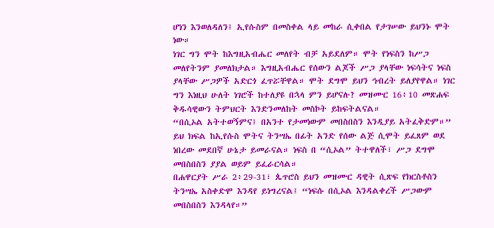ሆነን እንወለዳለን፤ ኢየሱስም በመስቀል ላይ መከራ ሲቀበል የታገሠው ይህንኑ ሞት ነው።
ነገር ግን ሞት ከእግዚአብሔር መለየት ብቻ አይደለም። ሞት የነፍስን ከሥጋ መለየትንም ያመለክታል። እግዚአብሔር የሰውን ልጆች ሥጋ ያላቸው ነፍሳትና ነፍስ ያላቸው ሥጋዎች አድርጎ ፈጥሯቸዋል። ሞት ደግሞ ይህን ኅብረት ይለያየዋል። ነገር ግን እነዚህ ሁለት ነገሮች ከተለያዩ በኋላ ምን ይሆናሉ? መዝሙር 16፥10 መጽሐፍ ቅዱሳዊውን ትምህርት እንድንመለከት መስኮት ይከፍትልናል።
“በሲኦል አትተወኝምና፤ በአንተ የታመነውም መበስበስን እንዲያይ አትፈቅድም።”
ይህ ክፍል ከኢየሱስ ሞትና ትንሣኤ በፊት አንድ የሰው ልጅ ሲሞት ይፈጸም ወደ ነበረው መደበኛ ሁኔታ ይመራናል። ነፍስ በ “ሲኦል” ትተዋለች፣ ሥጋ ደግሞ መበስበስን ያያል ወይም ይፈራርሳል።
በሐዋርያት ሥራ 2፥29-31፣ ጴጥሮስ ይህን መዝሙር ዳዊት ሲጽፍ የክርስቶስን ትንሣኤ አስቀድሞ እንዳየ ይነግረናል፤ “ነፍሱ በሲኦል እንዳልቀረች ሥጋውም መበስበስን እንዳላየ።”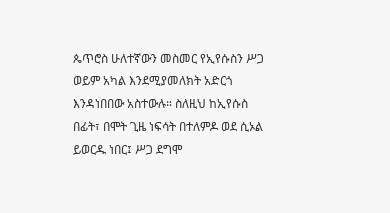ጴጥሮስ ሁለተኛውን መስመር የኢየሱስን ሥጋ ወይም አካል እንደሚያመለክት አድርጎ እንዳነበበው አስተውሉ። ስለዚህ ከኢየሱስ በፊት፣ በሞት ጊዜ ነፍሳት በተለምዶ ወደ ሲኦል ይወርዱ ነበር፤ ሥጋ ደግሞ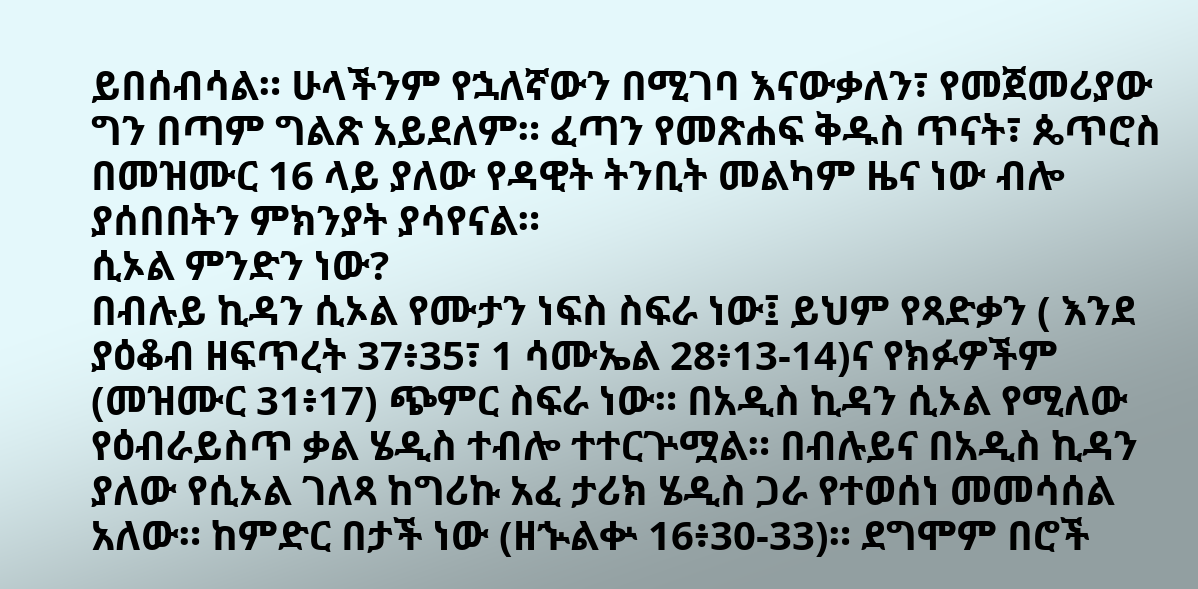ይበሰብሳል። ሁላችንም የኋለኛውን በሚገባ እናውቃለን፣ የመጀመሪያው ግን በጣም ግልጽ አይደለም። ፈጣን የመጽሐፍ ቅዱስ ጥናት፣ ጴጥሮስ በመዝሙር 16 ላይ ያለው የዳዊት ትንቢት መልካም ዜና ነው ብሎ ያሰበበትን ምክንያት ያሳየናል።
ሲኦል ምንድን ነው?
በብሉይ ኪዳን ሲኦል የሙታን ነፍስ ስፍራ ነው፤ ይህም የጻድቃን ( እንደ ያዕቆብ ዘፍጥረት 37፥35፣ 1 ሳሙኤል 28፥13-14)ና የክፉዎችም (መዝሙር 31፥17) ጭምር ስፍራ ነው። በአዲስ ኪዳን ሲኦል የሚለው የዕብራይስጥ ቃል ሄዲስ ተብሎ ተተርጕሟል። በብሉይና በአዲስ ኪዳን ያለው የሲኦል ገለጻ ከግሪኩ አፈ ታሪክ ሄዲስ ጋራ የተወሰነ መመሳሰል አለው። ከምድር በታች ነው (ዘኍልቍ 16፥30-33)። ደግሞም በሮች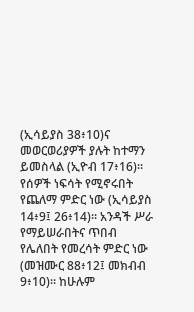(ኢሳይያስ 38፥10)ና መወርወሪያዎች ያሉት ከተማን ይመስላል (ኢዮብ 17፥16)። የሰዎች ነፍሳት የሚኖሩበት የጨለማ ምድር ነው (ኢሳይያስ 14፥9፤ 26፥14)። አንዳች ሥራ የማይሠራበትና ጥበብ የሌለበት የመረሳት ምድር ነው (መዝሙር 88፥12፤ መክብብ 9፥10)። ከሁሉም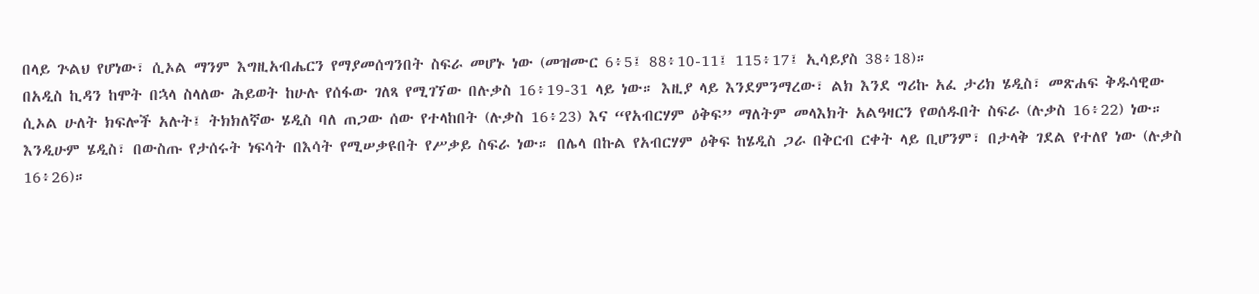በላይ ጕልህ የሆነው፣ ሲኦል ማንም እግዚአብሔርን የማያመሰግንበት ስፍራ መሆኑ ነው (መዝሙር 6፥5፤ 88፥10-11፤ 115፥17፤ ኢሳይያስ 38፥18)።
በአዲስ ኪዳን ከሞት በኋላ ስላለው ሕይወት ከሁሉ የሰፋው ገለጻ የሚገኘው በሉቃስ 16፥19-31 ላይ ነው። እዚያ ላይ እንደምንማረው፣ ልክ እንደ ግሪኩ አፈ ታሪክ ሄዲስ፣ መጽሐፍ ቅዱሳዊው ሲኦል ሁለት ክፍሎች አሉት፤ ትክክለኛው ሄዲስ ባለ ጠጋው ሰው የተላከበት (ሉቃስ 16፥23) እና “የአብርሃም ዕቅፍ” ማለትም መላእክት አልዓዛርን የወሰዱበት ስፍራ (ሉቃስ 16፥22) ነው። እንዲሁም ሄዲስ፣ በውስጡ የታሰሩት ነፍሳት በእሳት የሚሠቃዩበት የሥቃይ ስፍራ ነው። በሌላ በኩል የአብርሃም ዕቅፍ ከሄዲስ ጋራ በቅርብ ርቀት ላይ ቢሆንም፣ በታላቅ ገደል የተለየ ነው (ሉቃስ 16፥26)።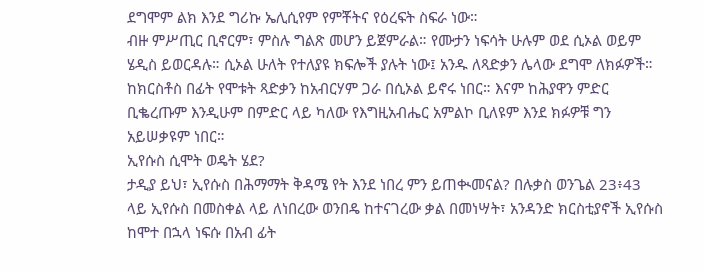ደግሞም ልክ እንደ ግሪኩ ኤሊሲየም የምቾትና የዕረፍት ስፍራ ነው።
ብዙ ምሥጢር ቢኖርም፣ ምስሉ ግልጽ መሆን ይጀምራል። የሙታን ነፍሳት ሁሉም ወደ ሲኦል ወይም ሄዲስ ይወርዳሉ። ሲኦል ሁለት የተለያዩ ክፍሎች ያሉት ነው፤ አንዱ ለጻድቃን ሌላው ደግሞ ለክፉዎች። ከክርስቶስ በፊት የሞቱት ጻድቃን ከአብርሃም ጋራ በሲኦል ይኖሩ ነበር። እናም ከሕያዋን ምድር ቢቈረጡም እንዲሁም በምድር ላይ ካለው የእግዚአብሔር አምልኮ ቢለዩም እንደ ክፉዎቹ ግን አይሠቃዩም ነበር።
ኢየሱስ ሲሞት ወዴት ሄደ?
ታዲያ ይህ፣ ኢየሱስ በሕማማት ቅዳሜ የት እንደ ነበረ ምን ይጠቊመናል? በሉቃስ ወንጌል 23፥43 ላይ ኢየሱስ በመስቀል ላይ ለነበረው ወንበዴ ከተናገረው ቃል በመነሣት፣ አንዳንድ ክርስቲያኖች ኢየሱስ ከሞተ በኋላ ነፍሱ በአብ ፊት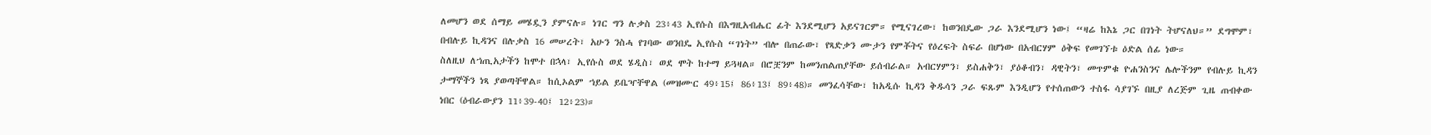ለመሆን ወደ ሰማይ መሄዷን ያምናሉ። ነገር ግን ሉቃስ 23፥43 ኢየሱስ በእግዚአብሔር ፊት እንደሚሆን አይናገርም። የሚናገረው፣ ከወንበዴው ጋራ እንደሚሆን ነው፤ “ዛሬ ከእኔ ጋር በገነት ትሆናለህ።” ደግሞም፣ በብሉይ ኪዳንና በሉቃስ 16 መሠረት፣ አሁን ንስሓ የገባው ወንበዴ ኢየሱስ “ገነት” ብሎ በጠራው፣ የጻድቃን ሙታን የምቾትና የዕረፍት ስፍራ በሆነው በአብርሃም ዕቅፍ የመገኘቱ ዕድል ሰፊ ነው።
ስለዚህ ለኀጢአታችን ከሞተ በኋላ፣ ኢየሱስ ወደ ሄዲስ፣ ወደ ሞት ከተማ ይጓዛል። በሮቿንም ከመንጠልጠያቸው ይሰብራል። አብርሃምን፣ ይስሐቅን፣ ያዕቆብን፣ ዳዊትን፣ መጥምቁ ዮሐንስንና ሌሎችንም የብሉይ ኪዳን ታማኞችን ነጻ ያወጣቸዋል። ከሲኦልም ኀይል ይቤዣቸዋል (መዝሙር 49፥15፤ 86፥13፤ 89፥48)። መንፈሳቸው፣ ከአዲሱ ኪዳን ቅዱሳን ጋራ ፍጹም እንዲሆን የተሰጠውን ተስፋ ሳያገኙ በዚያ ለረጅም ጊዜ ጠብቀው ነበር (ዕብራውያን 11፥39-40፤ 12፥23)።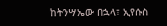ከትንሣኤው በኋላ፣ ኢየሱስ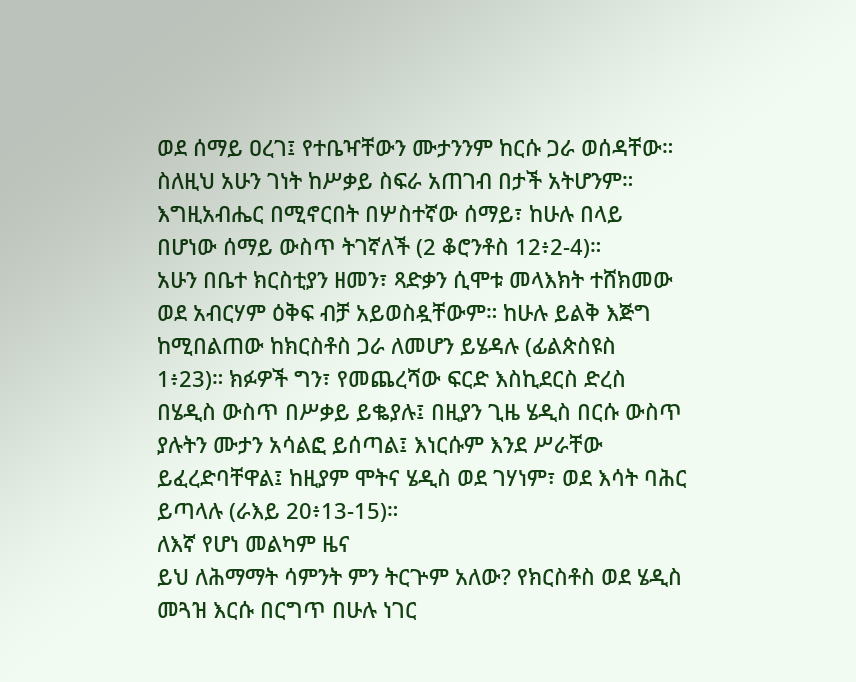ወደ ሰማይ ዐረገ፤ የተቤዣቸውን ሙታንንም ከርሱ ጋራ ወሰዳቸው። ስለዚህ አሁን ገነት ከሥቃይ ስፍራ አጠገብ በታች አትሆንም። እግዚአብሔር በሚኖርበት በሦስተኛው ሰማይ፣ ከሁሉ በላይ በሆነው ሰማይ ውስጥ ትገኛለች (2 ቆሮንቶስ 12፥2-4)።
አሁን በቤተ ክርስቲያን ዘመን፣ ጻድቃን ሲሞቱ መላእክት ተሸክመው ወደ አብርሃም ዕቅፍ ብቻ አይወስዷቸውም። ከሁሉ ይልቅ እጅግ ከሚበልጠው ከክርስቶስ ጋራ ለመሆን ይሄዳሉ (ፊልጵስዩስ 1፥23)። ክፉዎች ግን፣ የመጨረሻው ፍርድ እስኪደርስ ድረስ በሄዲስ ውስጥ በሥቃይ ይቈያሉ፤ በዚያን ጊዜ ሄዲስ በርሱ ውስጥ ያሉትን ሙታን አሳልፎ ይሰጣል፤ እነርሱም እንደ ሥራቸው ይፈረድባቸዋል፤ ከዚያም ሞትና ሄዲስ ወደ ገሃነም፣ ወደ እሳት ባሕር ይጣላሉ (ራእይ 20፥13-15)።
ለእኛ የሆነ መልካም ዜና
ይህ ለሕማማት ሳምንት ምን ትርጕም አለው? የክርስቶስ ወደ ሄዲስ መጓዝ እርሱ በርግጥ በሁሉ ነገር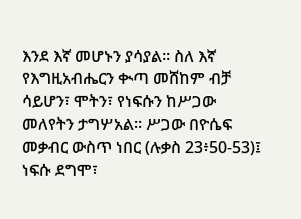እንደ እኛ መሆኑን ያሳያል። ስለ እኛ የእግዚአብሔርን ቊጣ መሸከም ብቻ ሳይሆን፣ ሞትን፣ የነፍሱን ከሥጋው መለየትን ታግሦአል። ሥጋው በዮሴፍ መቃብር ውስጥ ነበር (ሉቃስ 23፥50-53)፤ ነፍሱ ደግሞ፣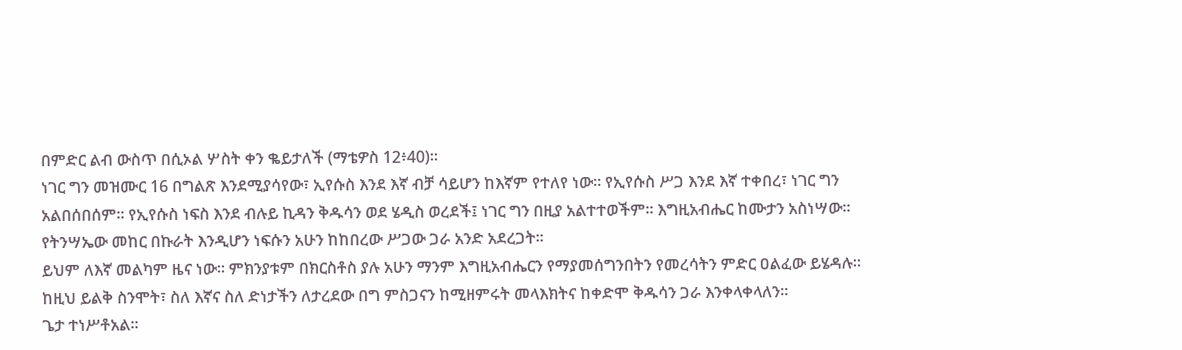በምድር ልብ ውስጥ በሲኦል ሦስት ቀን ቈይታለች (ማቴዎስ 12፥40)።
ነገር ግን መዝሙር 16 በግልጽ እንደሚያሳየው፣ ኢየሱስ እንደ እኛ ብቻ ሳይሆን ከእኛም የተለየ ነው። የኢየሱስ ሥጋ እንደ እኛ ተቀበረ፣ ነገር ግን አልበሰበሰም። የኢየሱስ ነፍስ እንደ ብሉይ ኪዳን ቅዱሳን ወደ ሄዲስ ወረደች፤ ነገር ግን በዚያ አልተተወችም። እግዚአብሔር ከሙታን አስነሣው። የትንሣኤው መከር በኩራት እንዲሆን ነፍሱን አሁን ከከበረው ሥጋው ጋራ አንድ አደረጋት።
ይህም ለእኛ መልካም ዜና ነው። ምክንያቱም በክርስቶስ ያሉ አሁን ማንም እግዚአብሔርን የማያመሰግንበትን የመረሳትን ምድር ዐልፈው ይሄዳሉ። ከዚህ ይልቅ ስንሞት፣ ስለ እኛና ስለ ድነታችን ለታረደው በግ ምስጋናን ከሚዘምሩት መላእክትና ከቀድሞ ቅዱሳን ጋራ እንቀላቀላለን።
ጌታ ተነሥቶአል።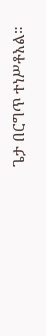ጌታ በርግጥ ተነሥቶአል።